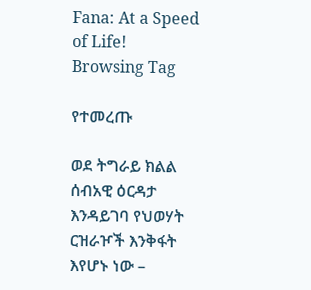Fana: At a Speed of Life!
Browsing Tag

የተመረጡ

ወደ ትግራይ ክልል ሰብአዊ ዕርዳታ እንዳይገባ የህወሃት ርዝራዦች እንቅፋት እየሆኑ ነው –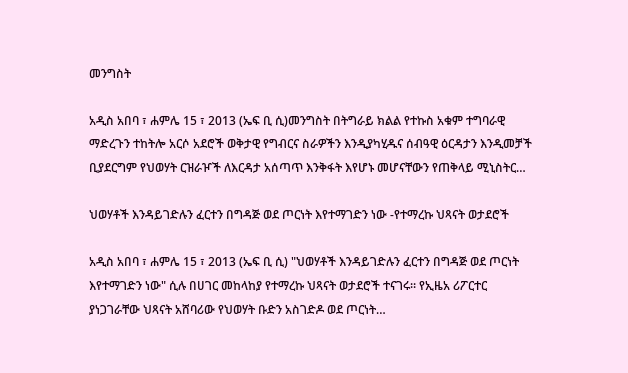መንግስት

አዲስ አበባ ፣ ሐምሌ 15 ፣ 2013 (ኤፍ ቢ ሲ)መንግስት በትግራይ ክልል የተኩስ አቁም ተግባራዊ ማድረጉን ተከትሎ አርሶ አደሮች ወቅታዊ የግብርና ስራዎችን እንዲያካሂዱና ሰብዓዊ ዕርዳታን እንዲመቻች ቢያደርግም የህወሃት ርዝራዦች ለእርዳታ አሰጣጥ እንቅፋት እየሆኑ መሆናቸውን የጠቅላይ ሚኒስትር…

ህወሃቶች እንዳይገድሉን ፈርተን በግዳጅ ወደ ጦርነት እየተማገድን ነው -የተማረኩ ህጻናት ወታደሮች

አዲስ አበባ ፣ ሐምሌ 15 ፣ 2013 (ኤፍ ቢ ሲ) "ህወሃቶች እንዳይገድሉን ፈርተን በግዳጅ ወደ ጦርነት እየተማገድን ነው" ሲሉ በሀገር መከላከያ የተማረኩ ህጻናት ወታደሮች ተናገሩ። የኢዜአ ሪፖርተር ያነጋገራቸው ህጻናት አሸባሪው የህወሃት ቡድን አስገድዶ ወደ ጦርነት…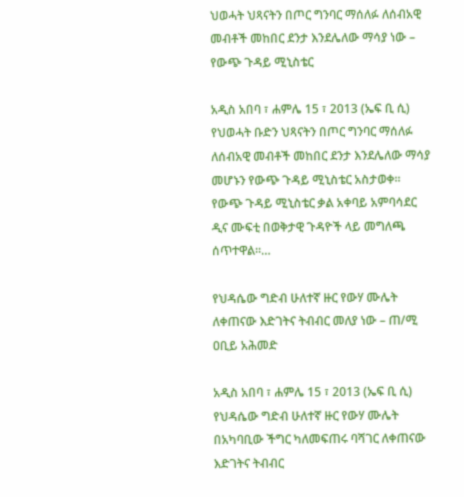ህወሓት ህጻናትን በጦር ግንባር ማሰለፉ ለሰብአዊ መብቶች መከበር ደንታ እንደሌለው ማሳያ ነው – የውጭ ጉዳይ ሚኒስቴር

አዲስ አበባ ፣ ሐምሌ 15 ፣ 2013 (ኤፍ ቢ ሲ) የህወሓት ቡድን ህጻናትን በጦር ግንባር ማሰለፉ ለሰብአዊ መብቶች መከበር ደንታ እንደሌለው ማሳያ መሆኑን የውጭ ጉዳይ ሚኒስቴር አስታወቀ፡፡ የውጭ ጉዳይ ሚኒስቴር ቃል አቀባይ አምባሳደር ዲና ሙፍቲ በወቅታዊ ጉዳዮች ላይ መግለጫ ሰጥተዋል፡፡…

የህዳሴው ግድብ ሁለተኛ ዙር የውሃ ሙሌት ለቀጠናው እድገትና ትብብር መለያ ነው – ጠ/ሚ ዐቢይ አሕመድ

አዲስ አበባ ፣ ሐምሌ 15 ፣ 2013 (ኤፍ ቢ ሲ) የህዳሴው ግድብ ሁለተኛ ዙር የውሃ ሙሌት በአካባቢው ችግር ካለመፍጠሩ ባሻገር ለቀጠናው እድገትና ትብብር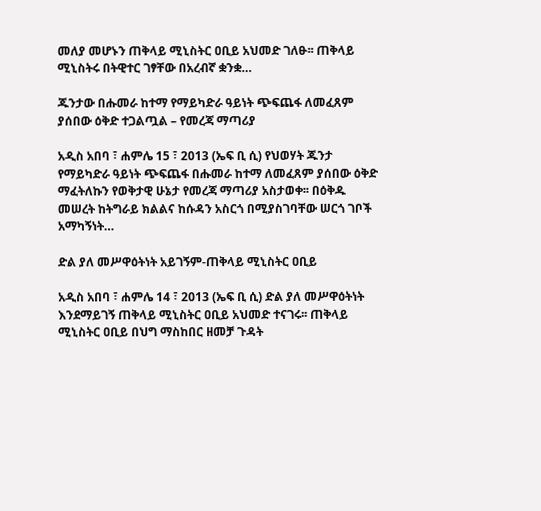መለያ መሆኑን ጠቅላይ ሚኒስትር ዐቢይ አህመድ ገለፁ፡፡ ጠቅላይ ሚኒስትሩ በትዊተር ገፃቸው በአረብኛ ቋንቋ…

ጁንታው በሑመራ ከተማ የማይካድራ ዓይነት ጭፍጨፋ ለመፈጸም ያሰበው ዕቅድ ተጋልጧል – የመረጃ ማጣሪያ

አዲስ አበባ ፣ ሐምሌ 15 ፣ 2013 (ኤፍ ቢ ሲ) የህወሃት ጁንታ የማይካድራ ዓይነት ጭፍጨፋ በሑመራ ከተማ ለመፈጸም ያሰበው ዕቅድ ማፈትለኩን የወቅታዊ ሁኔታ የመረጃ ማጣሪያ አስታወቀ፡፡ በዕቅዱ መሠረት ከትግራይ ክልልና ከሱዳን አስርጎ በሚያስገባቸው ሠርጎ ገቦች አማካኝነት…

ድል ያለ መሥዋዕትነት አይገኝም-ጠቅላይ ሚኒስትር ዐቢይ

አዲስ አበባ ፣ ሐምሌ 14 ፣ 2013 (ኤፍ ቢ ሲ) ድል ያለ መሥዋዕትነት እንደማይገኝ ጠቅላይ ሚኒስትር ዐቢይ አህመድ ተናገሩ፡፡ ጠቅላይ ሚኒስትር ዐቢይ በህግ ማስከበር ዘመቻ ጉዳት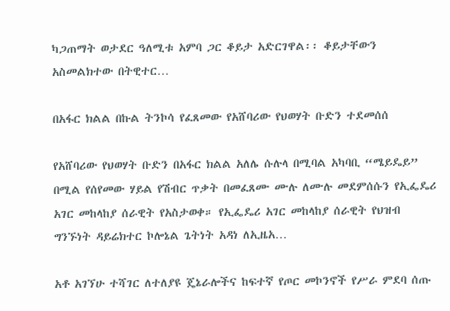ካጋጠማት ወታደር ዓለሚቱ አምባ ጋር ቆይታ አድርገዋል፡፡ ቆይታቸውን አስመልክተው በትዊተር…

በአፋር ክልል በኩል ትንኮሳ የፈጸመው የአሸባሪው የህወሃት ቡድን ተደመሰሰ

የአሸባሪው የህወሃት ቡድን በአፋር ክልል አለሌ ሱሉላ በሚባል አካባቢ “ሜይዴይ” በሚል የሰየመው ሃይል የሽብር ጥቃት በመፈጸሙ ሙሉ ለሙሉ መደምሰሱን የኢፌዴሪ አገር መከላከያ ሰራዊት የአስታወቀ። የኢፌዴሪ አገር መከላከያ ሰራዊት የህዝብ ግንኙነት ዳይሬክተር ኮሎኔል ጌትነት አዳነ ለኢዜአ…

አቶ አገኘሁ ተሻገር ለተለያዩ ጄኔራሎችና ከፍተኛ የጦር መኮንኖች የሥራ ምደባ ሰጡ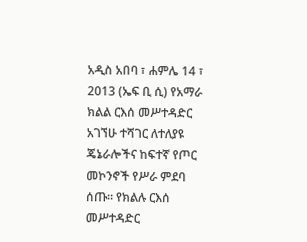አዲስ አበባ ፣ ሐምሌ 14 ፣ 2013 (ኤፍ ቢ ሲ) የአማራ ክልል ርእሰ መሥተዳድር አገኘሁ ተሻገር ለተለያዩ ጄኔራሎችና ከፍተኛ የጦር መኮንኖች የሥራ ምደባ ሰጡ። የክልሉ ርእሰ መሥተዳድር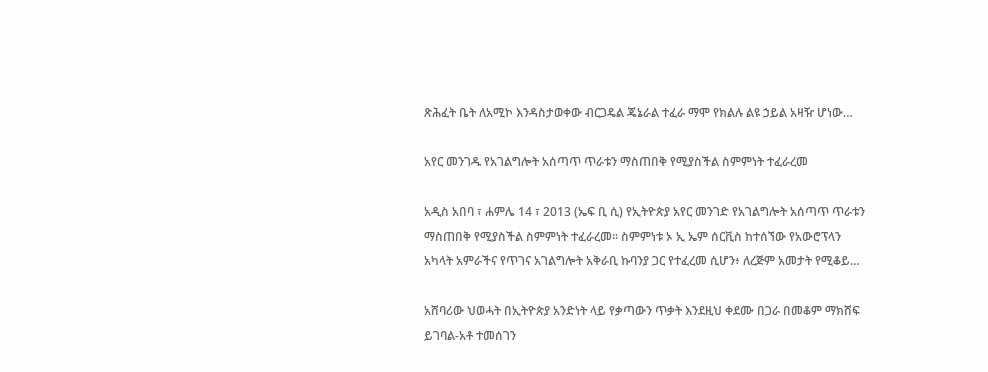ጽሕፈት ቤት ለአሚኮ እንዳስታወቀው ብርጋዴል ጄኔራል ተፈራ ማሞ የክልሉ ልዩ ኃይል አዛዥ ሆነው…

አየር መንገዱ የአገልግሎት አሰጣጥ ጥራቱን ማስጠበቅ የሚያስችል ስምምነት ተፈራረመ

አዲስ አበባ ፣ ሐምሌ 14 ፣ 2013 (ኤፍ ቢ ሲ) የኢትዮጵያ አየር መንገድ የአገልግሎት አሰጣጥ ጥራቱን ማስጠበቅ የሚያስችል ስምምነት ተፈራረመ፡፡ ስምምነቱ ኦ ኢ ኤም ሰርቪስ ከተሰኘው የአውሮፕላን አካላት አምራችና የጥገና አገልግሎት አቅራቢ ኩባንያ ጋር የተፈረመ ሲሆን፥ ለረጅም አመታት የሚቆይ…

አሸባሪው ህወሓት በኢትዮጵያ አንድነት ላይ የቃጣውን ጥቃት እንደዚህ ቀደሙ በጋራ በመቆም ማክሸፍ ይገባል-አቶ ተመሰገን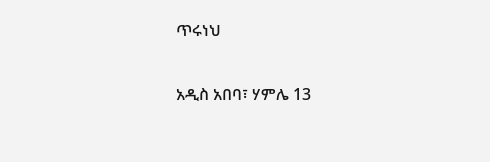ጥሩነህ

አዲስ አበባ፣ ሃምሌ 13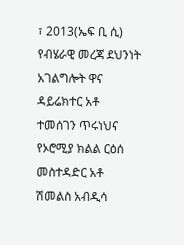፣ 2013(ኤፍ ቢ ሲ) የብሄራዊ መረጃ ደህንነት አገልግሎት ዋና ዳይሬክተር አቶ ተመሰገን ጥሩነህና የኦሮሚያ ክልል ርዕሰ መስተዳድር አቶ ሽመልስ አብዲሳ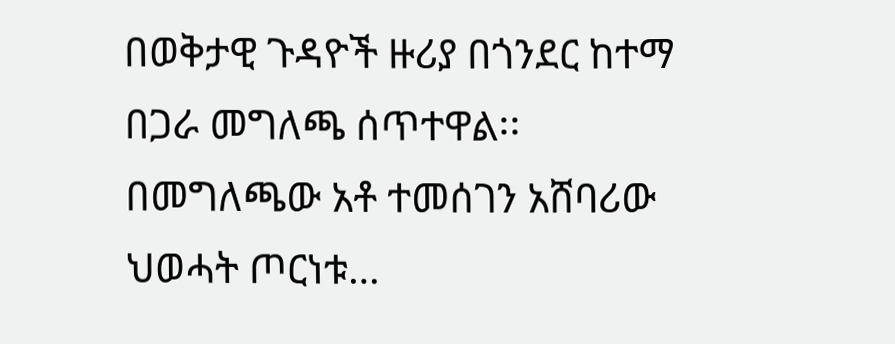በወቅታዊ ጉዳዮች ዙሪያ በጎንደር ከተማ በጋራ መግለጫ ሰጥተዋል፡፡ በመግለጫው አቶ ተመሰገን አሸባሪው ህወሓት ጦርነቱ…